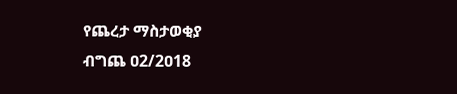የጨረታ ማስታወቂያ
ብግጨ ዐ2/2ዐ18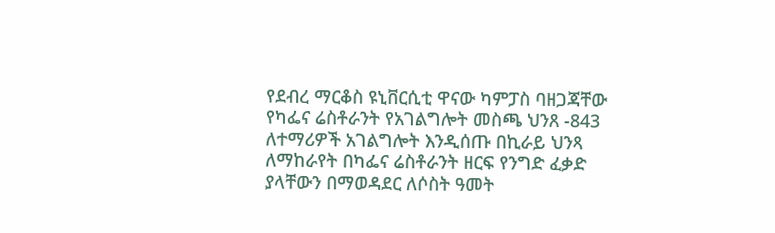የደብረ ማርቆስ ዩኒቨርሲቲ ዋናው ካምፓስ ባዘጋጃቸው የካፌና ሬስቶራንት የአገልግሎት መስጫ ህንጸ -843 ለተማሪዎች አገልግሎት እንዲሰጡ በኪራይ ህንጻ ለማከራየት በካፌና ሬስቶራንት ዘርፍ የንግድ ፈቃድ ያላቸውን በማወዳደር ለሶስት ዓመት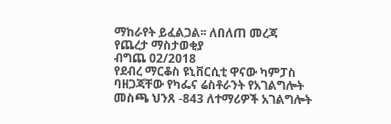ማከራየት ይፈልጋል፡፡ ለበለጠ መረጃ
የጨረታ ማስታወቂያ
ብግጨ ዐ2/2ዐ18
የደብረ ማርቆስ ዩኒቨርሲቲ ዋናው ካምፓስ ባዘጋጃቸው የካፌና ሬስቶራንት የአገልግሎት መስጫ ህንጸ -843 ለተማሪዎች አገልግሎት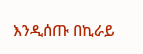እንዲሰጡ በኪራይ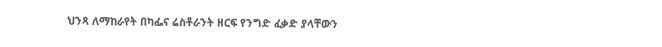ህንጻ ለማከራየት በካፌና ሬስቶራንት ዘርፍ የንግድ ፈቃድ ያላቸውን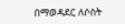በማወዳደር ለሶስት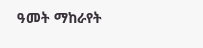ዓመት ማከራየት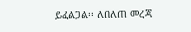ይፈልጋል፡፡ ለበለጠ መረጃ